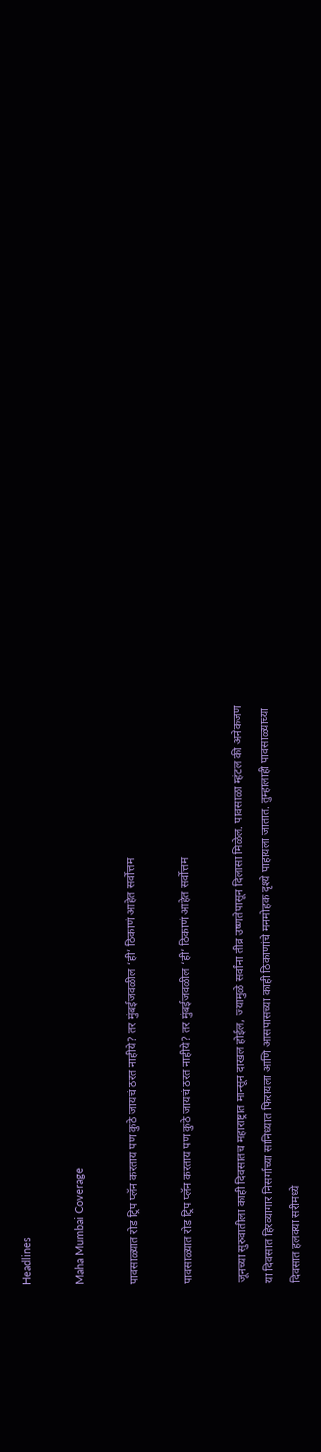Headlines

Maha Mumbai Coverage

पावसाळ्यात रोड ट्रिप प्लॅन करताय पण कुठे जायचं ठरत नाहीये? तर मुंबईजवळील ‘ही’ ठिकाणं आहेत सर्वोत्तम

पावसाळ्यात रोड ट्रिप प्लॅन करताय पण कुठे जायचं ठरत नाहीये? तर मुंबईजवळील ‘ही’ ठिकाणं आहेत सर्वोत्तम

जूनच्या सुरुवातीला काही दिवसातच महाराष्ट्रात मान्सून दाखल होईल, ज्यामुळे सर्वांना तीव्र उष्णतेपासून दिलासा मिळेल. पावसाळा म्हंटल की अनेकजण या दिवसात हिरव्यागार निसर्गाच्या सानिध्यात फिरायला आणि आसपासच्या काही ठिकाणांचे मनमोहक दृश्ये पाहायला जातात. तुम्हालाही पावसाळ्याच्या दिवसात हलक्या सरीमध्ये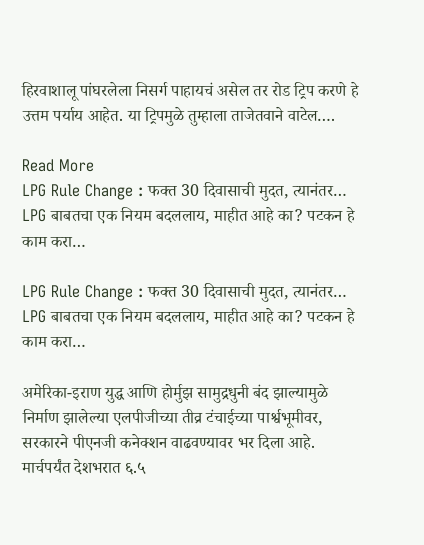हिरवाशालू पांघरलेला निसर्ग पाहायचं असेल तर रोड ट्रिप करणे हे उत्तम पर्याय आहेत. या ट्रिपमुळे तुम्हाला ताजेतवाने वाटेल….

Read More
LPG Rule Change : फक्त 30 दिवासाची मुदत, त्यानंतर… LPG बाबतचा एक नियम बदललाय, माहीत आहे का? पटकन हे काम करा…

LPG Rule Change : फक्त 30 दिवासाची मुदत, त्यानंतर… LPG बाबतचा एक नियम बदललाय, माहीत आहे का? पटकन हे काम करा…

अमेरिका-इराण युद्ध आणि होर्मुझ सामुद्रधुनी बंद झाल्यामुळे निर्माण झालेल्या एलपीजीच्या तीव्र टंचाईच्या पार्श्वभूमीवर, सरकारने पीएनजी कनेक्शन वाढवण्यावर भर दिला आहे. मार्चपर्यंत देशभरात ६.५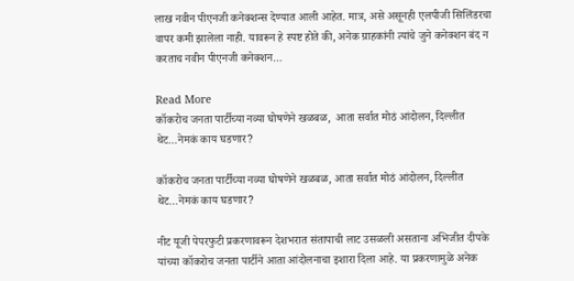लाख नवीन पीएनजी कनेक्शन्स देण्यात आली आहेत. मात्र, असे असूनही एलपीजी सिलिंडरचा वापर कमी झालेला नाही. यावरून हे स्पष्ट होते की, अनेक ग्राहकांनी त्यांचे जुने कनेक्शन बंद न करताच नवीन पीएनजी कनेक्शन…

Read More
कॉकरोच जनता पार्टीच्या नव्या घोषणेने खळबळ,  आता सर्वात मोठं आंदोलन, दिल्लीत थेट…नेमकं काय घडणार?

कॉकरोच जनता पार्टीच्या नव्या घोषणेने खळबळ, आता सर्वात मोठं आंदोलन, दिल्लीत थेट…नेमकं काय घडणार?

नीट यूजी पेपरफुटी प्रकरणावरून देशभरात संतापाची लाट उसळली असताना अभिजीत दीपके यांच्या कॉकरोच जनता पार्टीने आता आंदोलनाचा इशारा दिला आहे. या प्रकरणामुळे अनेक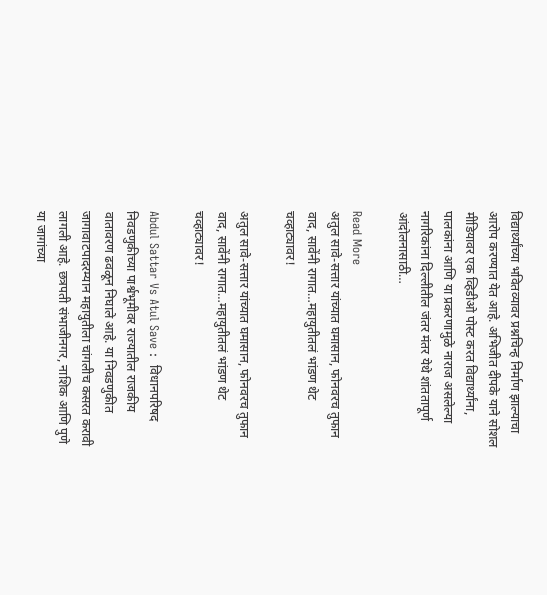विद्यार्थ्यांच्या भवितव्यावर प्रश्नचिन्ह निर्माण झाल्याचा आरोप करण्यात येत आहे. अभिजीत दीपके याने सोशल मीडियावर एक व्हिडीओ पोस्ट करत विद्यार्थ्यांना, पालकांना आणि या प्रकरणामुळे नाराज असलेल्या नागरिकांना दिल्लीतील जंतर मंतर येथे शांततापूर्ण आंदोलनासाठी…

Read More
अतुल सावे-सत्तार यांच्यात घमासान, फोनवरच तुफान वाद, सावेंनी रागात…महायुतीतलं भांडण थेट चव्हाट्यावर!

अतुल सावे-सत्तार यांच्यात घमासान, फोनवरच तुफान वाद, सावेंनी रागात…महायुतीतलं भांडण थेट चव्हाट्यावर!

Abdul Sattar Vs Atul Save :  विधानपरिषद निवडणुकीच्या पार्श्वभूमीवर राज्यातील राजकीय वातावरण ढवळून निघाले आहे. या निवडणुकीत जागावाटपादरम्यान महायुतीला चांगलीच कसरत करावी लागली आहे. छत्रपती संभाजीनगर, नाशिक आणि पुणे या जागांच्या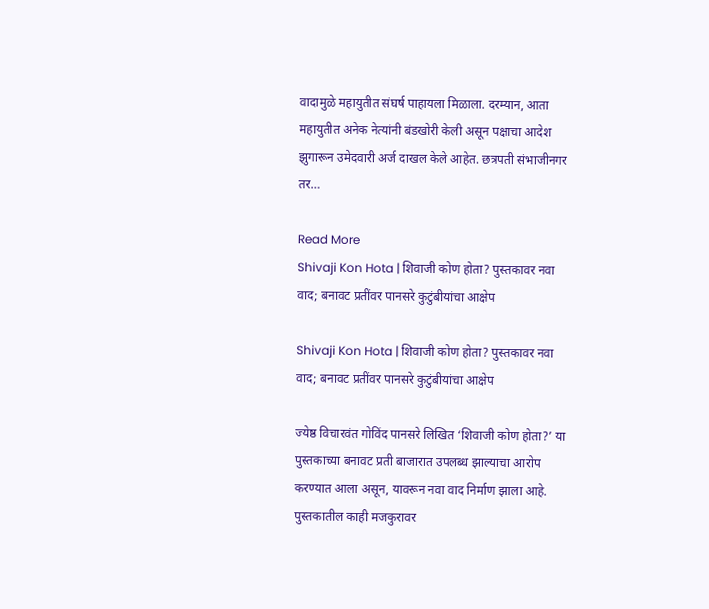वादामुळे महायुतीत संघर्ष पाहायला मिळाला. दरम्यान, आता महायुतीत अनेक नेत्यांनी बंडखोरी केली असून पक्षाचा आदेश झुगारून उमेदवारी अर्ज दाखल केले आहेत. छत्रपती संभाजीनगर तर…

Read More
Shivaji Kon Hota | शिवाजी कोण होता? पुस्तकावर नवा वाद; बनावट प्रतींवर पानसरे कुटुंबीयांचा आक्षेप

Shivaji Kon Hota | शिवाजी कोण होता? पुस्तकावर नवा वाद; बनावट प्रतींवर पानसरे कुटुंबीयांचा आक्षेप

ज्येष्ठ विचारवंत गोविंद पानसरे लिखित ‘शिवाजी कोण होता?’ या पुस्तकाच्या बनावट प्रती बाजारात उपलब्ध झाल्याचा आरोप करण्यात आला असून, यावरून नवा वाद निर्माण झाला आहे. पुस्तकातील काही मजकुरावर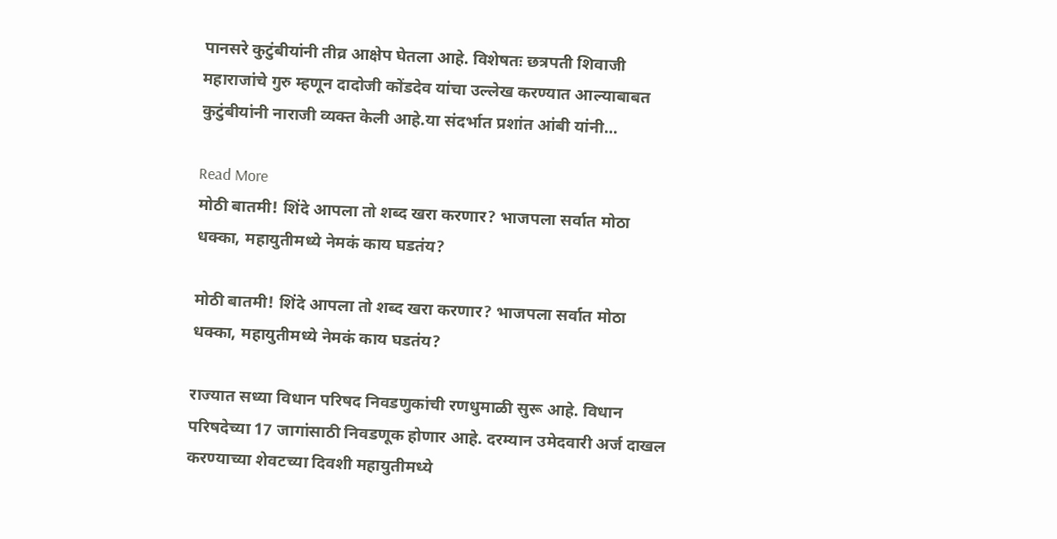पानसरे कुटुंबीयांनी तीव्र आक्षेप घेतला आहे. विशेषतः छत्रपती शिवाजी महाराजांचे गुरु म्हणून दादोजी कोंडदेव यांचा उल्लेख करण्यात आल्याबाबत कुटुंबीयांनी नाराजी व्यक्त केली आहे.या संदर्भात प्रशांत आंबी यांनी…

Read More
मोठी बातमी! शिंदे आपला तो शब्द खरा करणार? भाजपला सर्वात मोठा धक्का, महायुतीमध्ये नेमकं काय घडतंय?

मोठी बातमी! शिंदे आपला तो शब्द खरा करणार? भाजपला सर्वात मोठा धक्का, महायुतीमध्ये नेमकं काय घडतंय?

राज्यात सध्या विधान परिषद निवडणुकांची रणधुमाळी सुरू आहे. विधान परिषदेच्या 17 जागांसाठी निवडणूक होणार आहे. दरम्यान उमेदवारी अर्ज दाखल करण्याच्या शेवटच्या दिवशी महायुतीमध्ये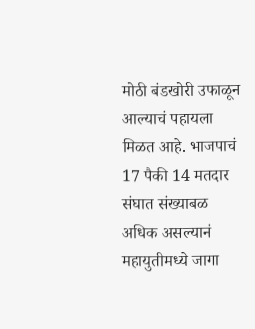मोठी बंडखोरी उफाळून आल्याचं पहायला मिळत आहे. भाजपाचं 17 पैकी 14 मतदार संघात संख्याबळ अधिक असल्यानं महायुतीमध्ये जागा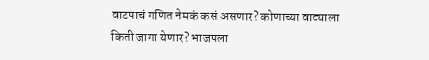वाटपाचं गणित नेमकं कसं असणार? कोणाच्या वाट्याला किती जागा येणार? भाजपला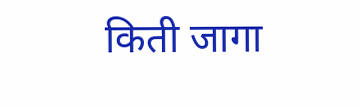किती जागा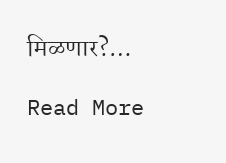मिळणार?…

Read More